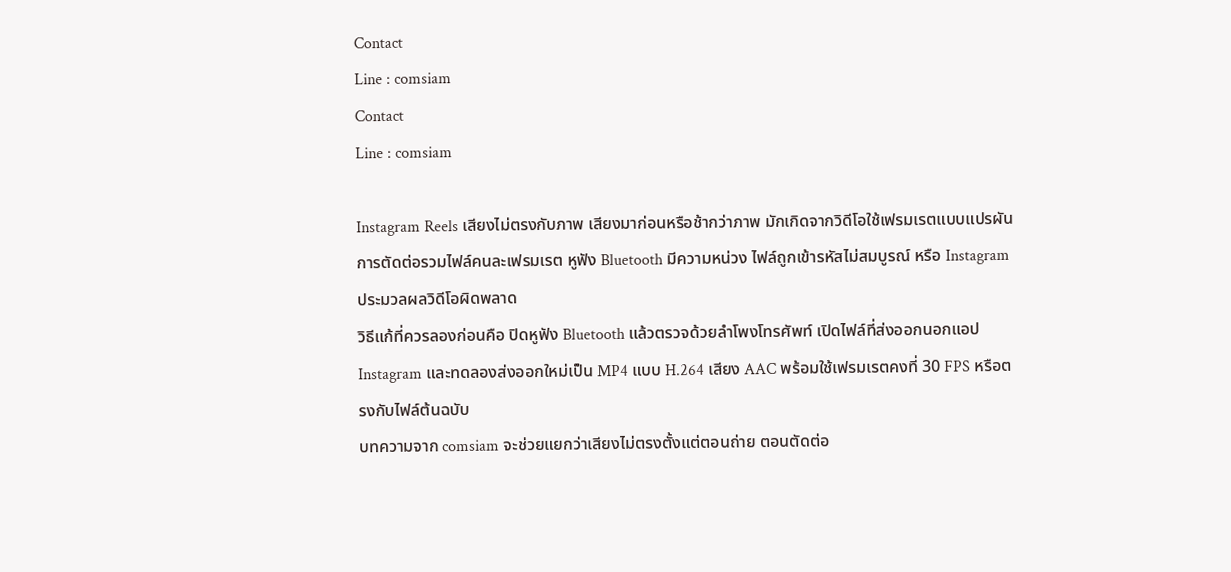Contact
Line : comsiam
Contact
Line : comsiam

Instagram Reels เสียงไม่ตรงกับภาพ เสียงมาก่อนหรือช้ากว่าภาพ มักเกิดจากวิดีโอใช้เฟรมเรตแบบแปรผัน การตัดต่อรวมไฟล์คนละเฟรมเรต หูฟัง Bluetooth มีความหน่วง ไฟล์ถูกเข้ารหัสไม่สมบูรณ์ หรือ Instagram ประมวลผลวิดีโอผิดพลาด
วิธีแก้ที่ควรลองก่อนคือ ปิดหูฟัง Bluetooth แล้วตรวจด้วยลำโพงโทรศัพท์ เปิดไฟล์ที่ส่งออกนอกแอป Instagram และทดลองส่งออกใหม่เป็น MP4 แบบ H.264 เสียง AAC พร้อมใช้เฟรมเรตคงที่ 30 FPS หรือตรงกับไฟล์ต้นฉบับ
บทความจาก comsiam จะช่วยแยกว่าเสียงไม่ตรงตั้งแต่ตอนถ่าย ตอนตัดต่อ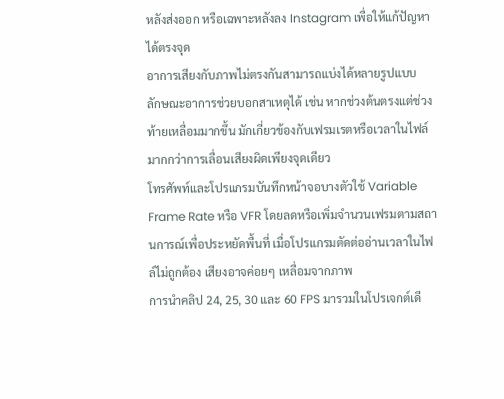หลังส่งออก หรือเฉพาะหลังลง Instagram เพื่อให้แก้ปัญหาได้ตรงจุด
อาการเสียงกับภาพไม่ตรงกันสามารถแบ่งได้หลายรูปแบบ
ลักษณะอาการช่วยบอกสาเหตุได้ เช่น หากช่วงต้นตรงแต่ช่วงท้ายเหลื่อมมากขึ้น มักเกี่ยวข้องกับเฟรมเรตหรือเวลาในไฟล์ มากกว่าการเลื่อนเสียงผิดเพียงจุดเดียว
โทรศัพท์และโปรแกรมบันทึกหน้าจอบางตัวใช้ Variable Frame Rate หรือ VFR โดยลดหรือเพิ่มจำนวนเฟรมตามสถานการณ์เพื่อประหยัดพื้นที่ เมื่อโปรแกรมตัดต่ออ่านเวลาในไฟล์ไม่ถูกต้อง เสียงอาจค่อยๆ เหลื่อมจากภาพ
การนำคลิป 24, 25, 30 และ 60 FPS มารวมในโปรเจกต์เดี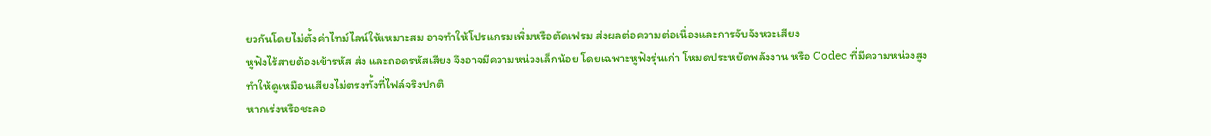ยวกันโดยไม่ตั้งค่าไทม์ไลน์ให้เหมาะสม อาจทำให้โปรแกรมเพิ่มหรือตัดเฟรม ส่งผลต่อความต่อเนื่องและการจับจังหวะเสียง
หูฟังไร้สายต้องเข้ารหัส ส่ง และถอดรหัสเสียง จึงอาจมีความหน่วงเล็กน้อย โดยเฉพาะหูฟังรุ่นเก่า โหมดประหยัดพลังงาน หรือ Codec ที่มีความหน่วงสูง ทำให้ดูเหมือนเสียงไม่ตรงทั้งที่ไฟล์จริงปกติ
หากเร่งหรือชะลอ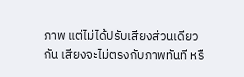ภาพ แต่ไม่ได้ปรับเสียงส่วนเดียวกัน เสียงจะไม่ตรงกับภาพทันที หรื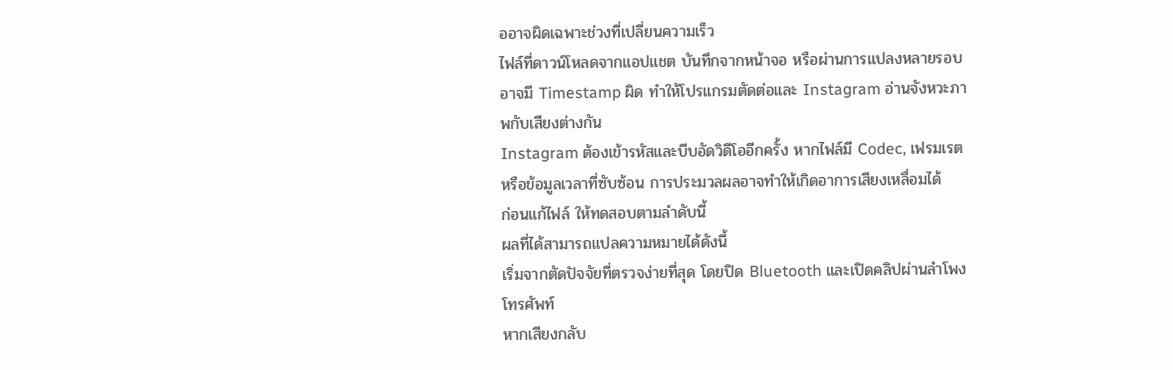ออาจผิดเฉพาะช่วงที่เปลี่ยนความเร็ว
ไฟล์ที่ดาวน์โหลดจากแอปแชต บันทึกจากหน้าจอ หรือผ่านการแปลงหลายรอบ อาจมี Timestamp ผิด ทำให้โปรแกรมตัดต่อและ Instagram อ่านจังหวะภาพกับเสียงต่างกัน
Instagram ต้องเข้ารหัสและบีบอัดวิดีโออีกครั้ง หากไฟล์มี Codec, เฟรมเรต หรือข้อมูลเวลาที่ซับซ้อน การประมวลผลอาจทำให้เกิดอาการเสียงเหลื่อมได้
ก่อนแก้ไฟล์ ให้ทดสอบตามลำดับนี้
ผลที่ได้สามารถแปลความหมายได้ดังนี้
เริ่มจากตัดปัจจัยที่ตรวจง่ายที่สุด โดยปิด Bluetooth และเปิดคลิปผ่านลำโพงโทรศัพท์
หากเสียงกลับ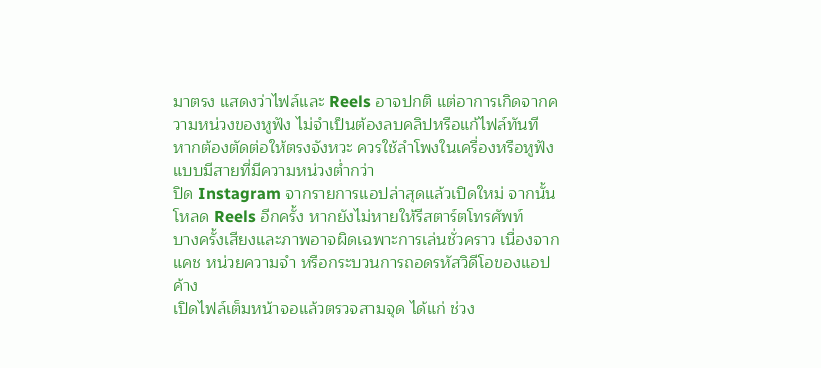มาตรง แสดงว่าไฟล์และ Reels อาจปกติ แต่อาการเกิดจากความหน่วงของหูฟัง ไม่จำเป็นต้องลบคลิปหรือแก้ไฟล์ทันที
หากต้องตัดต่อให้ตรงจังหวะ ควรใช้ลำโพงในเครื่องหรือหูฟังแบบมีสายที่มีความหน่วงต่ำกว่า
ปิด Instagram จากรายการแอปล่าสุดแล้วเปิดใหม่ จากนั้นโหลด Reels อีกครั้ง หากยังไม่หายให้รีสตาร์ตโทรศัพท์
บางครั้งเสียงและภาพอาจผิดเฉพาะการเล่นชั่วคราว เนื่องจากแคช หน่วยความจำ หรือกระบวนการถอดรหัสวิดีโอของแอปค้าง
เปิดไฟล์เต็มหน้าจอแล้วตรวจสามจุด ได้แก่ ช่วง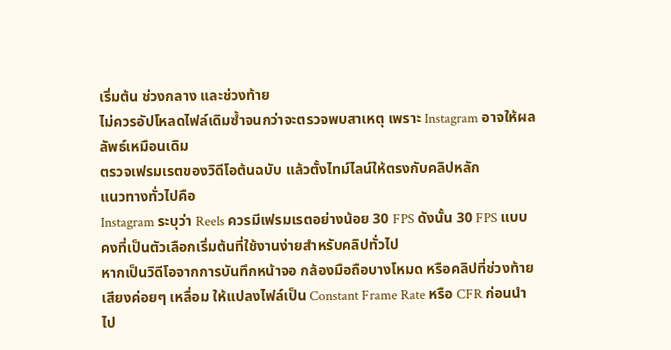เริ่มต้น ช่วงกลาง และช่วงท้าย
ไม่ควรอัปโหลดไฟล์เดิมซ้ำจนกว่าจะตรวจพบสาเหตุ เพราะ Instagram อาจให้ผลลัพธ์เหมือนเดิม
ตรวจเฟรมเรตของวิดีโอต้นฉบับ แล้วตั้งไทม์ไลน์ให้ตรงกับคลิปหลัก
แนวทางทั่วไปคือ
Instagram ระบุว่า Reels ควรมีเฟรมเรตอย่างน้อย 30 FPS ดังนั้น 30 FPS แบบคงที่เป็นตัวเลือกเริ่มต้นที่ใช้งานง่ายสำหรับคลิปทั่วไป
หากเป็นวิดีโอจากการบันทึกหน้าจอ กล้องมือถือบางโหมด หรือคลิปที่ช่วงท้ายเสียงค่อยๆ เหลื่อม ให้แปลงไฟล์เป็น Constant Frame Rate หรือ CFR ก่อนนำไป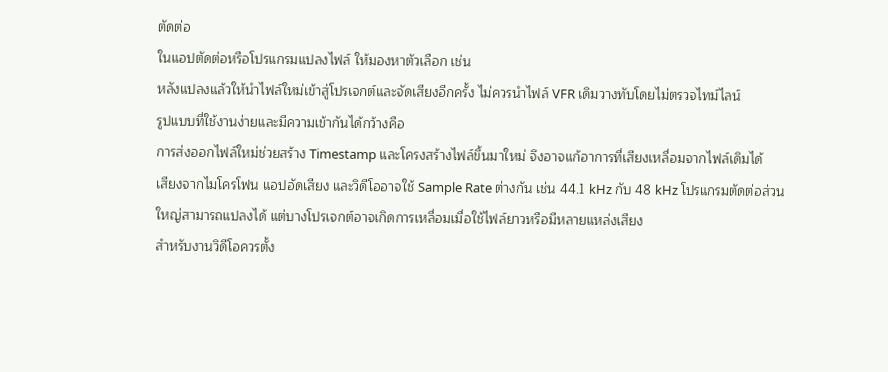ตัดต่อ
ในแอปตัดต่อหรือโปรแกรมแปลงไฟล์ ให้มองหาตัวเลือก เช่น
หลังแปลงแล้วให้นำไฟล์ใหม่เข้าสู่โปรเจกต์และจัดเสียงอีกครั้ง ไม่ควรนำไฟล์ VFR เดิมวางทับโดยไม่ตรวจไทม์ไลน์
รูปแบบที่ใช้งานง่ายและมีความเข้ากันได้กว้างคือ
การส่งออกไฟล์ใหม่ช่วยสร้าง Timestamp และโครงสร้างไฟล์ขึ้นมาใหม่ จึงอาจแก้อาการที่เสียงเหลื่อมจากไฟล์เดิมได้
เสียงจากไมโครโฟน แอปอัดเสียง และวิดีโออาจใช้ Sample Rate ต่างกัน เช่น 44.1 kHz กับ 48 kHz โปรแกรมตัดต่อส่วนใหญ่สามารถแปลงได้ แต่บางโปรเจกต์อาจเกิดการเหลื่อมเมื่อใช้ไฟล์ยาวหรือมีหลายแหล่งเสียง
สำหรับงานวิดีโอควรตั้ง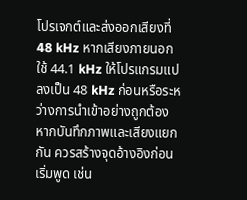โปรเจกต์และส่งออกเสียงที่ 48 kHz หากเสียงภายนอกใช้ 44.1 kHz ให้โปรแกรมแปลงเป็น 48 kHz ก่อนหรือระหว่างการนำเข้าอย่างถูกต้อง
หากบันทึกภาพและเสียงแยกกัน ควรสร้างจุดอ้างอิงก่อนเริ่มพูด เช่น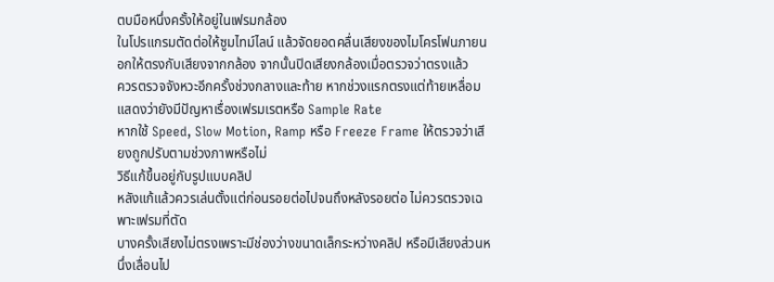ตบมือหนึ่งครั้งให้อยู่ในเฟรมกล้อง
ในโปรแกรมตัดต่อให้ซูมไทม์ไลน์ แล้วจัดยอดคลื่นเสียงของไมโครโฟนภายนอกให้ตรงกับเสียงจากกล้อง จากนั้นปิดเสียงกล้องเมื่อตรวจว่าตรงแล้ว
ควรตรวจจังหวะอีกครั้งช่วงกลางและท้าย หากช่วงแรกตรงแต่ท้ายเหลื่อม แสดงว่ายังมีปัญหาเรื่องเฟรมเรตหรือ Sample Rate
หากใช้ Speed, Slow Motion, Ramp หรือ Freeze Frame ให้ตรวจว่าเสียงถูกปรับตามช่วงภาพหรือไม่
วิธีแก้ขึ้นอยู่กับรูปแบบคลิป
หลังแก้แล้วควรเล่นตั้งแต่ก่อนรอยต่อไปจนถึงหลังรอยต่อ ไม่ควรตรวจเฉพาะเฟรมที่ตัด
บางครั้งเสียงไม่ตรงเพราะมีช่องว่างขนาดเล็กระหว่างคลิป หรือมีเสียงส่วนหนึ่งเลื่อนไป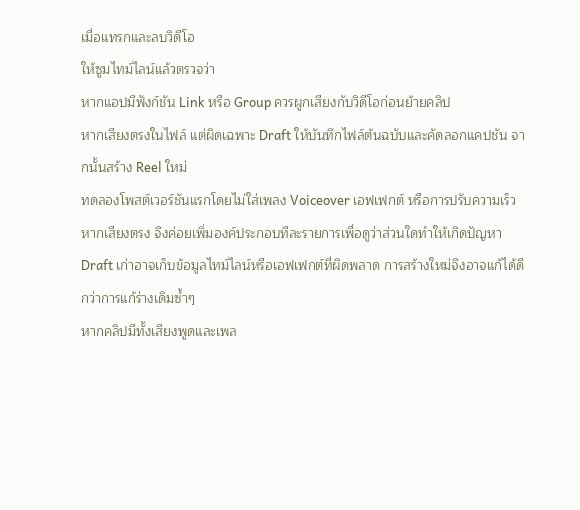เมื่อแทรกและลบวิดีโอ
ให้ซูมไทม์ไลน์แล้วตรวจว่า
หากแอปมีฟังก์ชัน Link หรือ Group ควรผูกเสียงกับวิดีโอก่อนย้ายคลิป
หากเสียงตรงในไฟล์ แต่ผิดเฉพาะ Draft ให้บันทึกไฟล์ต้นฉบับและคัดลอกแคปชัน จากนั้นสร้าง Reel ใหม่
ทดลองโพสต์เวอร์ชันแรกโดยไม่ใส่เพลง Voiceover เอฟเฟกต์ หรือการปรับความเร็ว หากเสียงตรง จึงค่อยเพิ่มองค์ประกอบทีละรายการเพื่อดูว่าส่วนใดทำให้เกิดปัญหา
Draft เก่าอาจเก็บข้อมูลไทม์ไลน์หรือเอฟเฟกต์ที่ผิดพลาด การสร้างใหม่จึงอาจแก้ได้ดีกว่าการแก้ร่างเดิมซ้ำๆ
หากคลิปมีทั้งเสียงพูดและเพล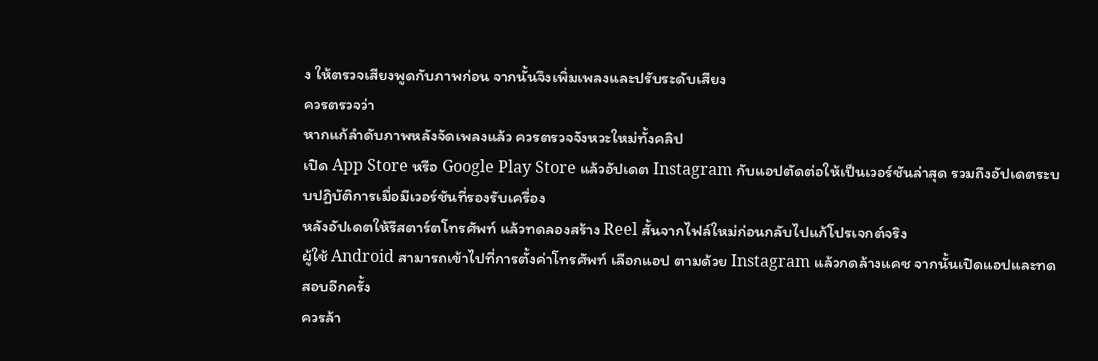ง ให้ตรวจเสียงพูดกับภาพก่อน จากนั้นจึงเพิ่มเพลงและปรับระดับเสียง
ควรตรวจว่า
หากแก้ลำดับภาพหลังจัดเพลงแล้ว ควรตรวจจังหวะใหม่ทั้งคลิป
เปิด App Store หรือ Google Play Store แล้วอัปเดต Instagram กับแอปตัดต่อให้เป็นเวอร์ชันล่าสุด รวมถึงอัปเดตระบบปฏิบัติการเมื่อมีเวอร์ชันที่รองรับเครื่อง
หลังอัปเดตให้รีสตาร์ตโทรศัพท์ แล้วทดลองสร้าง Reel สั้นจากไฟล์ใหม่ก่อนกลับไปแก้โปรเจกต์จริง
ผู้ใช้ Android สามารถเข้าไปที่การตั้งค่าโทรศัพท์ เลือกแอป ตามด้วย Instagram แล้วกดล้างแคช จากนั้นเปิดแอปและทดสอบอีกครั้ง
ควรล้า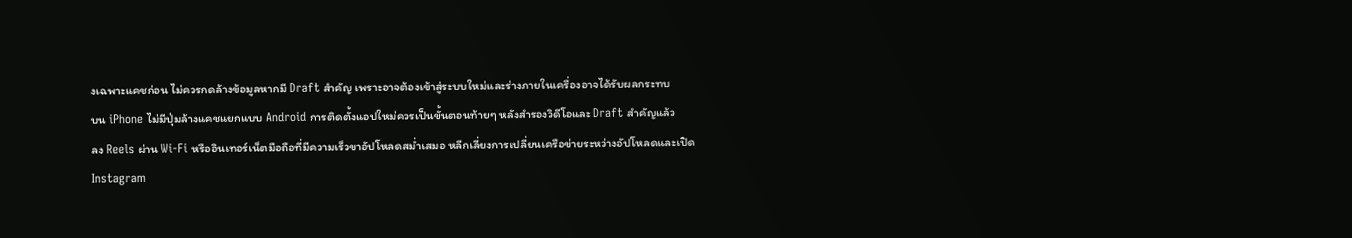งเฉพาะแคชก่อน ไม่ควรกดล้างข้อมูลหากมี Draft สำคัญ เพราะอาจต้องเข้าสู่ระบบใหม่และร่างภายในเครื่องอาจได้รับผลกระทบ
บน iPhone ไม่มีปุ่มล้างแคชแยกแบบ Android การติดตั้งแอปใหม่ควรเป็นขั้นตอนท้ายๆ หลังสำรองวิดีโอและ Draft สำคัญแล้ว
ลง Reels ผ่าน Wi-Fi หรืออินเทอร์เน็ตมือถือที่มีความเร็วขาอัปโหลดสม่ำเสมอ หลีกเลี่ยงการเปลี่ยนเครือข่ายระหว่างอัปโหลดและเปิด Instagram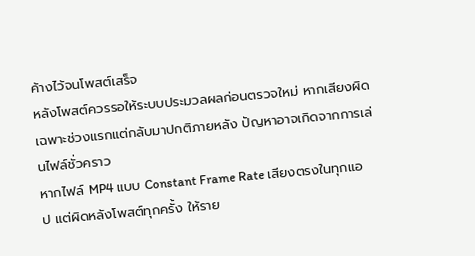ค้างไว้จนโพสต์เสร็จ
หลังโพสต์ควรรอให้ระบบประมวลผลก่อนตรวจใหม่ หากเสียงผิดเฉพาะช่วงแรกแต่กลับมาปกติภายหลัง ปัญหาอาจเกิดจากการเล่นไฟล์ชั่วคราว
หากไฟล์ MP4 แบบ Constant Frame Rate เสียงตรงในทุกแอป แต่ผิดหลังโพสต์ทุกครั้ง ให้ราย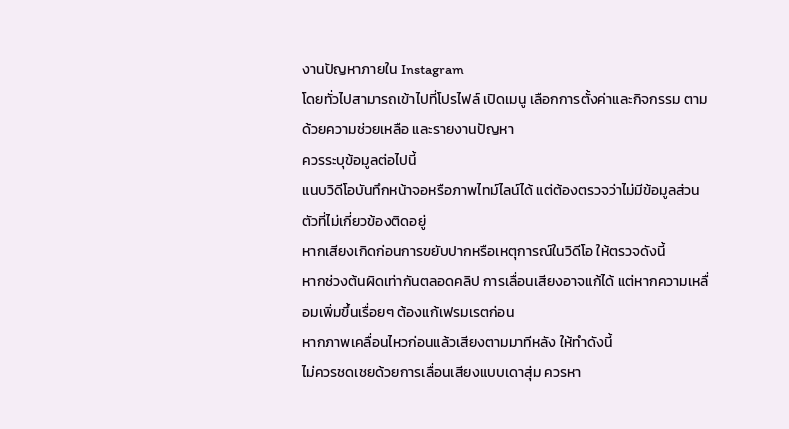งานปัญหาภายใน Instagram
โดยทั่วไปสามารถเข้าไปที่โปรไฟล์ เปิดเมนู เลือกการตั้งค่าและกิจกรรม ตามด้วยความช่วยเหลือ และรายงานปัญหา
ควรระบุข้อมูลต่อไปนี้
แนบวิดีโอบันทึกหน้าจอหรือภาพไทม์ไลน์ได้ แต่ต้องตรวจว่าไม่มีข้อมูลส่วนตัวที่ไม่เกี่ยวข้องติดอยู่
หากเสียงเกิดก่อนการขยับปากหรือเหตุการณ์ในวิดีโอ ให้ตรวจดังนี้
หากช่วงต้นผิดเท่ากันตลอดคลิป การเลื่อนเสียงอาจแก้ได้ แต่หากความเหลื่อมเพิ่มขึ้นเรื่อยๆ ต้องแก้เฟรมเรตก่อน
หากภาพเคลื่อนไหวก่อนแล้วเสียงตามมาทีหลัง ให้ทำดังนี้
ไม่ควรชดเชยด้วยการเลื่อนเสียงแบบเดาสุ่ม ควรหา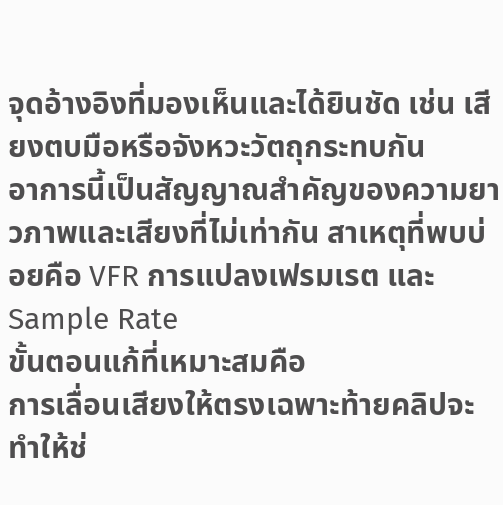จุดอ้างอิงที่มองเห็นและได้ยินชัด เช่น เสียงตบมือหรือจังหวะวัตถุกระทบกัน
อาการนี้เป็นสัญญาณสำคัญของความยาวภาพและเสียงที่ไม่เท่ากัน สาเหตุที่พบบ่อยคือ VFR การแปลงเฟรมเรต และ Sample Rate
ขั้นตอนแก้ที่เหมาะสมคือ
การเลื่อนเสียงให้ตรงเฉพาะท้ายคลิปจะทำให้ช่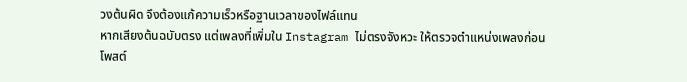วงต้นผิด จึงต้องแก้ความเร็วหรือฐานเวลาของไฟล์แทน
หากเสียงต้นฉบับตรง แต่เพลงที่เพิ่มใน Instagram ไม่ตรงจังหวะ ให้ตรวจตำแหน่งเพลงก่อนโพสต์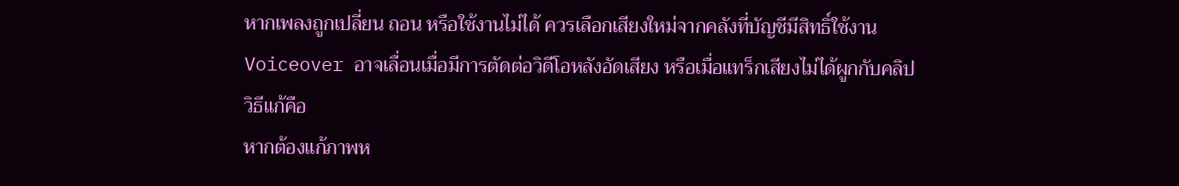หากเพลงถูกเปลี่ยน ถอน หรือใช้งานไม่ได้ ควรเลือกเสียงใหม่จากคลังที่บัญชีมีสิทธิ์ใช้งาน
Voiceover อาจเลื่อนเมื่อมีการตัดต่อวิดีโอหลังอัดเสียง หรือเมื่อแทร็กเสียงไม่ได้ผูกกับคลิป
วิธีแก้คือ
หากต้องแก้ภาพห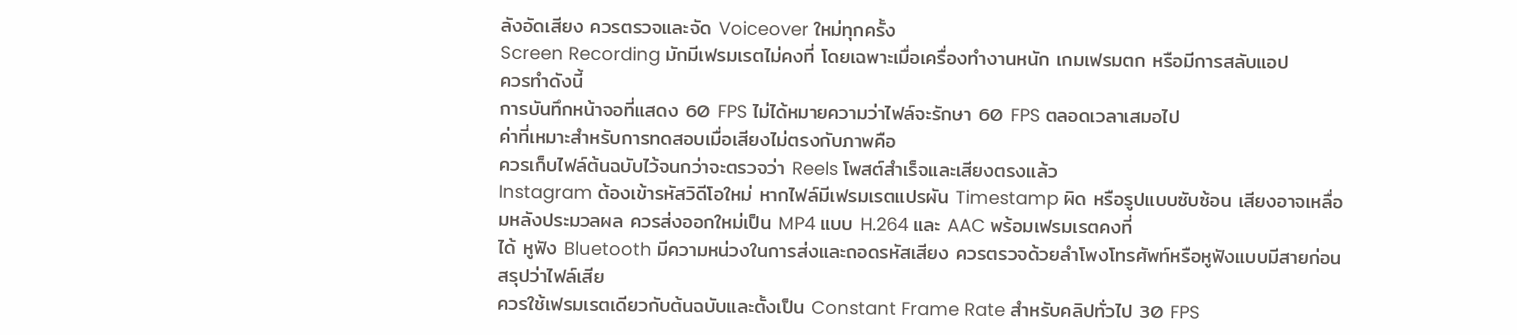ลังอัดเสียง ควรตรวจและจัด Voiceover ใหม่ทุกครั้ง
Screen Recording มักมีเฟรมเรตไม่คงที่ โดยเฉพาะเมื่อเครื่องทำงานหนัก เกมเฟรมตก หรือมีการสลับแอป
ควรทำดังนี้
การบันทึกหน้าจอที่แสดง 60 FPS ไม่ได้หมายความว่าไฟล์จะรักษา 60 FPS ตลอดเวลาเสมอไป
ค่าที่เหมาะสำหรับการทดสอบเมื่อเสียงไม่ตรงกับภาพคือ
ควรเก็บไฟล์ต้นฉบับไว้จนกว่าจะตรวจว่า Reels โพสต์สำเร็จและเสียงตรงแล้ว
Instagram ต้องเข้ารหัสวิดีโอใหม่ หากไฟล์มีเฟรมเรตแปรผัน Timestamp ผิด หรือรูปแบบซับซ้อน เสียงอาจเหลื่อมหลังประมวลผล ควรส่งออกใหม่เป็น MP4 แบบ H.264 และ AAC พร้อมเฟรมเรตคงที่
ได้ หูฟัง Bluetooth มีความหน่วงในการส่งและถอดรหัสเสียง ควรตรวจด้วยลำโพงโทรศัพท์หรือหูฟังแบบมีสายก่อนสรุปว่าไฟล์เสีย
ควรใช้เฟรมเรตเดียวกับต้นฉบับและตั้งเป็น Constant Frame Rate สำหรับคลิปทั่วไป 30 FPS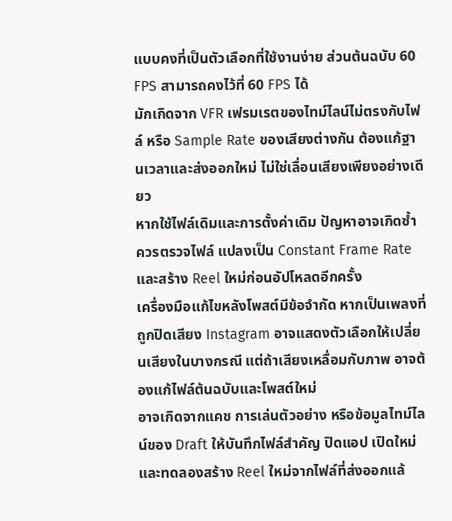แบบคงที่เป็นตัวเลือกที่ใช้งานง่าย ส่วนต้นฉบับ 60 FPS สามารถคงไว้ที่ 60 FPS ได้
มักเกิดจาก VFR เฟรมเรตของไทม์ไลน์ไม่ตรงกับไฟล์ หรือ Sample Rate ของเสียงต่างกัน ต้องแก้ฐานเวลาและส่งออกใหม่ ไม่ใช่เลื่อนเสียงเพียงอย่างเดียว
หากใช้ไฟล์เดิมและการตั้งค่าเดิม ปัญหาอาจเกิดซ้ำ ควรตรวจไฟล์ แปลงเป็น Constant Frame Rate และสร้าง Reel ใหม่ก่อนอัปโหลดอีกครั้ง
เครื่องมือแก้ไขหลังโพสต์มีข้อจำกัด หากเป็นเพลงที่ถูกปิดเสียง Instagram อาจแสดงตัวเลือกให้เปลี่ยนเสียงในบางกรณี แต่ถ้าเสียงเหลื่อมกับภาพ อาจต้องแก้ไฟล์ต้นฉบับและโพสต์ใหม่
อาจเกิดจากแคช การเล่นตัวอย่าง หรือข้อมูลไทม์ไลน์ของ Draft ให้บันทึกไฟล์สำคัญ ปิดแอป เปิดใหม่ และทดลองสร้าง Reel ใหม่จากไฟล์ที่ส่งออกแล้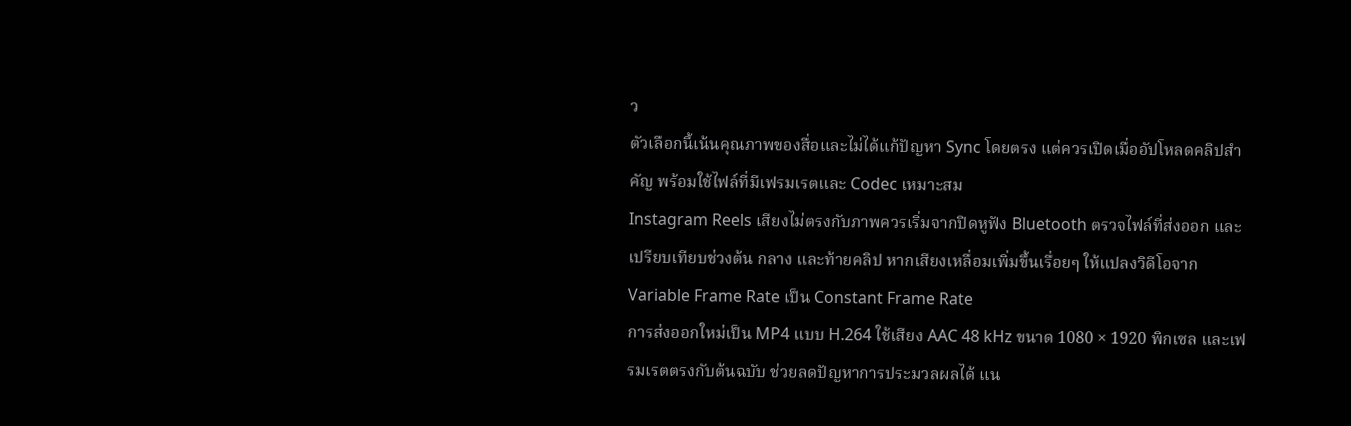ว
ตัวเลือกนี้เน้นคุณภาพของสื่อและไม่ได้แก้ปัญหา Sync โดยตรง แต่ควรเปิดเมื่ออัปโหลดคลิปสำคัญ พร้อมใช้ไฟล์ที่มีเฟรมเรตและ Codec เหมาะสม
Instagram Reels เสียงไม่ตรงกับภาพควรเริ่มจากปิดหูฟัง Bluetooth ตรวจไฟล์ที่ส่งออก และเปรียบเทียบช่วงต้น กลาง และท้ายคลิป หากเสียงเหลื่อมเพิ่มขึ้นเรื่อยๆ ให้แปลงวิดีโอจาก Variable Frame Rate เป็น Constant Frame Rate
การส่งออกใหม่เป็น MP4 แบบ H.264 ใช้เสียง AAC 48 kHz ขนาด 1080 × 1920 พิกเซล และเฟรมเรตตรงกับต้นฉบับ ช่วยลดปัญหาการประมวลผลได้ แน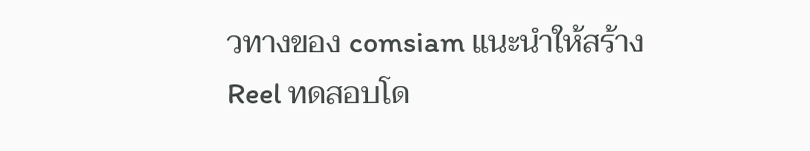วทางของ comsiam แนะนำให้สร้าง Reel ทดสอบโด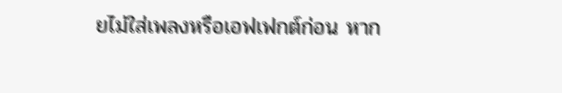ยไม่ใส่เพลงหรือเอฟเฟกต์ก่อน หาก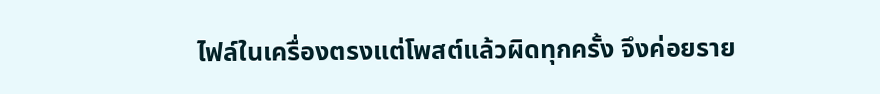ไฟล์ในเครื่องตรงแต่โพสต์แล้วผิดทุกครั้ง จึงค่อยราย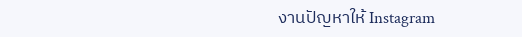งานปัญหาให้ Instagram